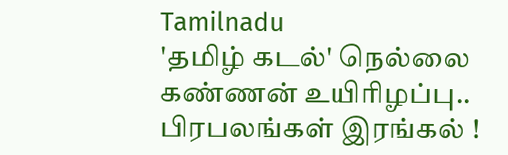Tamilnadu
'தமிழ் கடல்' நெல்லை கண்ணன் உயிரிழப்பு.. பிரபலங்கள் இரங்கல் !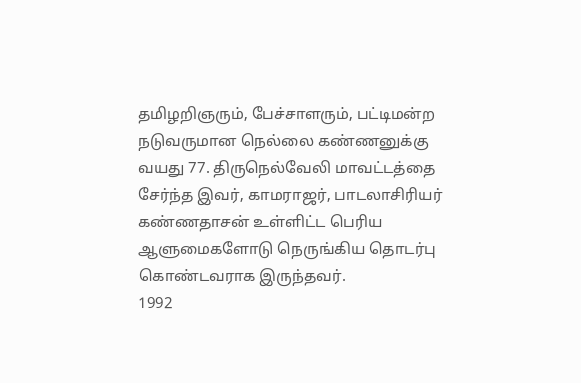தமிழறிஞரும், பேச்சாளரும், பட்டிமன்ற நடுவருமான நெல்லை கண்ணனுக்கு வயது 77. திருநெல்வேலி மாவட்டத்தை சேர்ந்த இவர், காமராஜர், பாடலாசிரியர் கண்ணதாசன் உள்ளிட்ட பெரிய ஆளுமைகளோடு நெருங்கிய தொடர்பு கொண்டவராக இருந்தவர்.
1992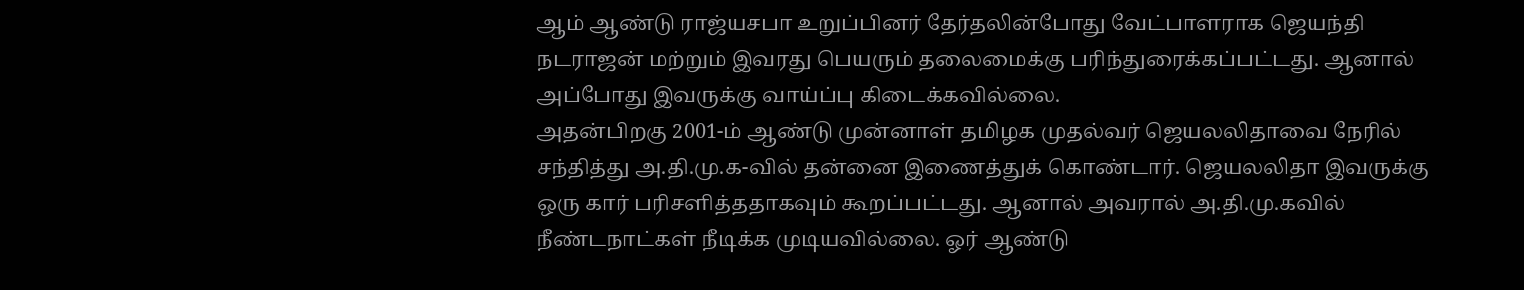ஆம் ஆண்டு ராஜ்யசபா உறுப்பினர் தேர்தலின்போது வேட்பாளராக ஜெயந்தி நடராஜன் மற்றும் இவரது பெயரும் தலைமைக்கு பரிந்துரைக்கப்பட்டது. ஆனால் அப்போது இவருக்கு வாய்ப்பு கிடைக்கவில்லை.
அதன்பிறகு 2001-ம் ஆண்டு முன்னாள் தமிழக முதல்வர் ஜெயலலிதாவை நேரில் சந்தித்து அ.தி.மு.க-வில் தன்னை இணைத்துக் கொண்டார். ஜெயலலிதா இவருக்கு ஒரு கார் பரிசளித்ததாகவும் கூறப்பட்டது. ஆனால் அவரால் அ.தி.மு.கவில் நீண்டநாட்கள் நீடிக்க முடியவில்லை. ஓர் ஆண்டு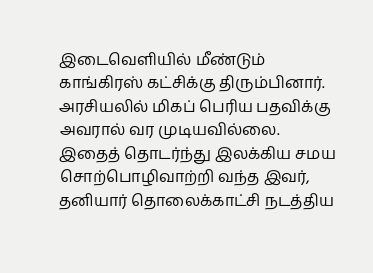இடைவெளியில் மீண்டும் காங்கிரஸ் கட்சிக்கு திரும்பினார். அரசியலில் மிகப் பெரிய பதவிக்கு அவரால் வர முடியவில்லை.
இதைத் தொடர்ந்து இலக்கிய சமய சொற்பொழிவாற்றி வந்த இவர், தனியார் தொலைக்காட்சி நடத்திய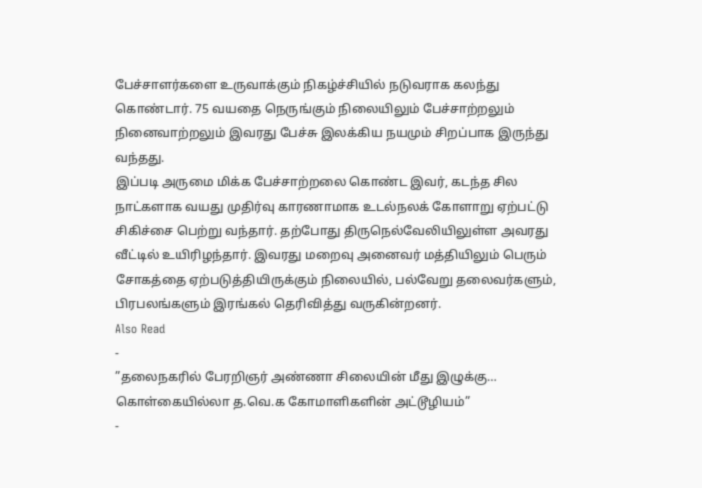பேச்சாளர்களை உருவாக்கும் நிகழ்ச்சியில் நடுவராக கலந்து கொண்டார். 75 வயதை நெருங்கும் நிலையிலும் பேச்சாற்றலும் நினைவாற்றலும் இவரது பேச்சு இலக்கிய நயமும் சிறப்பாக இருந்து வந்தது.
இப்படி அருமை மிக்க பேச்சாற்றலை கொண்ட இவர், கடந்த சில நாட்களாக வயது முதிர்வு காரணாமாக உடல்நலக் கோளாறு ஏற்பட்டு சிகிச்சை பெற்று வந்தார். தற்போது திருநெல்வேலியிலுள்ள அவரது வீட்டில் உயிரிழந்தார். இவரது மறைவு அனைவர் மத்தியிலும் பெரும் சோகத்தை ஏற்படுத்தியிருக்கும் நிலையில், பல்வேறு தலைவர்களும், பிரபலங்களும் இரங்கல் தெரிவித்து வருகின்றனர்.
Also Read
-
”தலைநகரில் பேரறிஞர் அண்ணா சிலையின் மீது இழுக்கு… கொள்கையில்லா த.வெ.க கோமாளிகளின் அட்டூழியம்”
-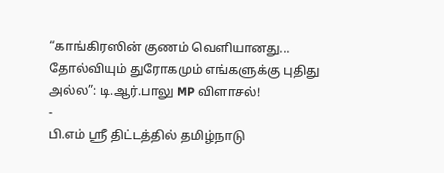“காங்கிரஸின் குணம் வெளியானது... தோல்வியும் துரோகமும் எங்களுக்கு புதிது அல்ல”: டி.ஆர்.பாலு MP விளாசல்!
-
பி.எம் ஸ்ரீ திட்டத்தில் தமிழ்நாடு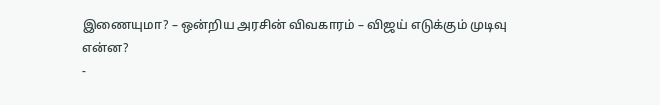இணையுமா? – ஒன்றிய அரசின் விவகாரம் – விஜய் எடுக்கும் முடிவு என்ன?
-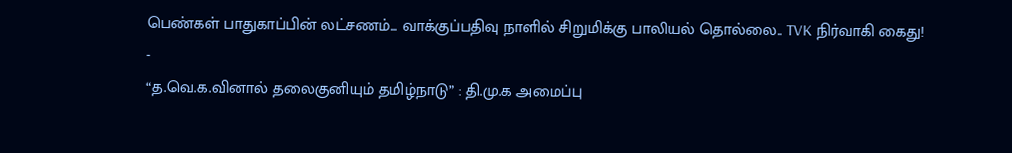பெண்கள் பாதுகாப்பின் லட்சணம்... வாக்குப்பதிவு நாளில் சிறுமிக்கு பாலியல் தொல்லை.. TVK நிர்வாகி கைது!
-
“த.வெ.க.வினால் தலைகுனியும் தமிழ்நாடு” : தி.மு.க அமைப்பு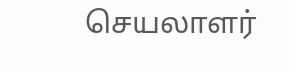செயலாளர்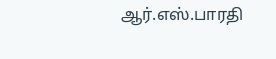ஆர்.எஸ்.பாரதி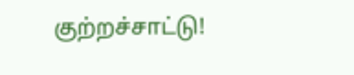குற்றச்சாட்டு!